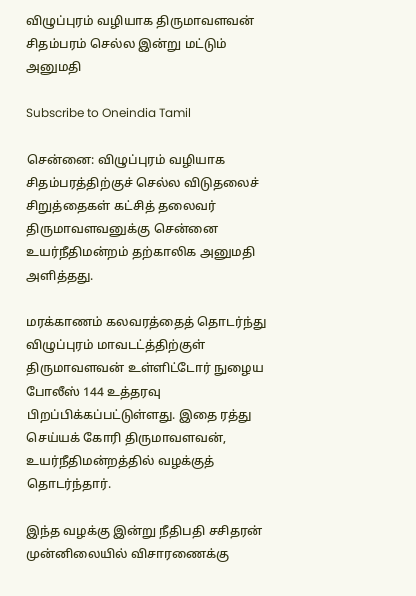விழுப்புரம் வழியாக திருமாவளவன் சிதம்பரம் செல்ல இன்று மட்டும் அனுமதி

Subscribe to Oneindia Tamil

சென்னை: விழுப்புரம் வழியாக சிதம்பரத்திற்குச் செல்ல விடுதலைச் சிறுத்தைகள் கட்சித் தலைவர் திருமாவளவனுக்கு சென்னை உயர்நீதிமன்றம் தற்காலிக அனுமதி அளித்தது.

மரக்காணம் கலவரத்தைத் தொடர்ந்து விழுப்புரம் மாவடட்த்திற்குள் திருமாவளவன் உள்ளிட்டோர் நுழைய போலீஸ் 144 உத்தரவு பிறப்பிக்கப்பட்டுள்ளது. இதை ரத்து செய்யக் கோரி திருமாவளவன், உயர்நீதிமன்றத்தில் வழக்குத் தொடர்ந்தார்.

இந்த வழக்கு இன்று நீதிபதி சசிதரன் முன்னிலையில் விசாரணைக்கு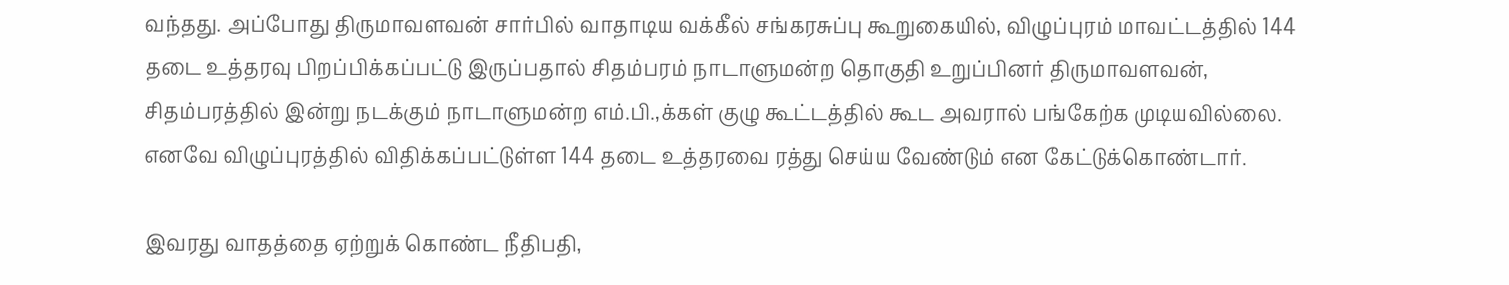வந்தது. அப்போது திருமாவளவன் சார்பில் வாதாடிய வக்கீல் சங்கரசுப்பு கூறுகையில், விழுப்புரம் மாவட்டத்தில் 144 தடை உத்தரவு பிறப்பிக்கப்பட்டு இருப்பதால் சிதம்பரம் நாடாளுமன்ற தொகுதி உறுப்பினர் திருமாவளவன், சிதம்பரத்தில் இன்று நடக்கும் நாடாளுமன்ற எம்.பி.,க்கள் குழு கூட்டத்தில் கூட அவரால் பங்கேற்க முடியவில்லை. எனவே விழுப்புரத்தில் விதிக்கப்பட்டுள்ள 144 தடை உத்தரவை ரத்து செய்ய வேண்டும் என கேட்டுக்கொண்டார்.

இவரது வாதத்தை ஏற்றுக் கொண்ட நீதிபதி,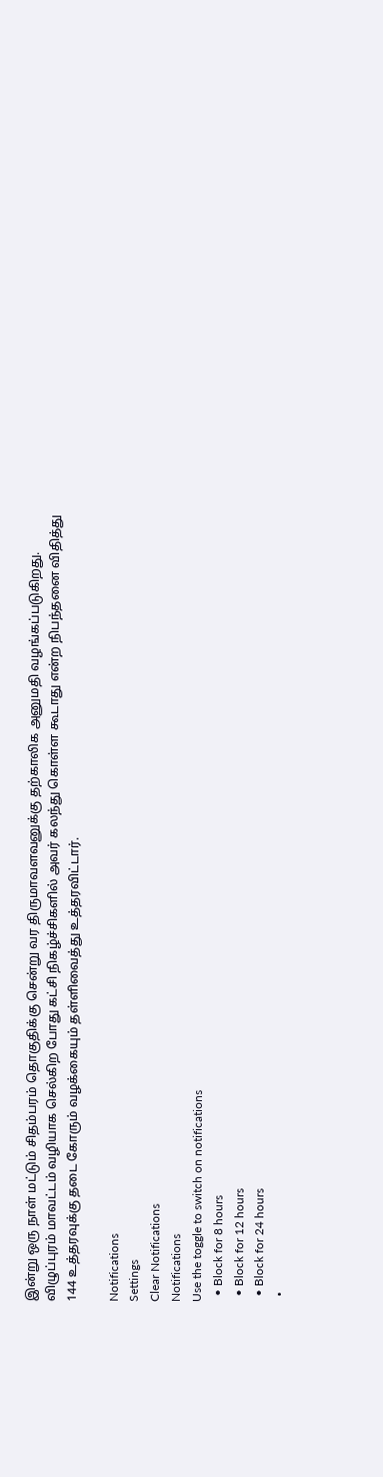இன்று ஒரு நாள் மட்டும் சிதம்பரம் தொகுதிக்கு சென்று வர திருமாவளவனுக்கு தற்காலிக அனுமதி வழங்கப்படுகிறது. விழுப்புரம் மாவட்டம் வழியாக செல்கிற போது கட்சி நிகழ்ச்சிகளில் அவர் கலந்து கொள்ள கூடாது என்ற நிபந்தனை விதித்து 144 உத்தரவுக்கு தடை கோரும் வழக்கையும் தள்ளிவைத்து உத்தரவிட்டார்.

Notifications
Settings
Clear Notifications
Notifications
Use the toggle to switch on notifications
  • Block for 8 hours
  • Block for 12 hours
  • Block for 24 hours
  •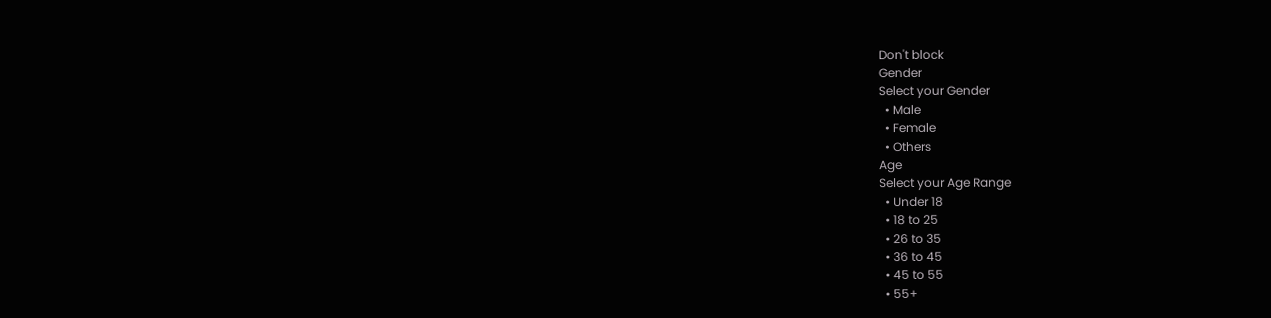Don't block
Gender
Select your Gender
  • Male
  • Female
  • Others
Age
Select your Age Range
  • Under 18
  • 18 to 25
  • 26 to 35
  • 36 to 45
  • 45 to 55
  • 55+